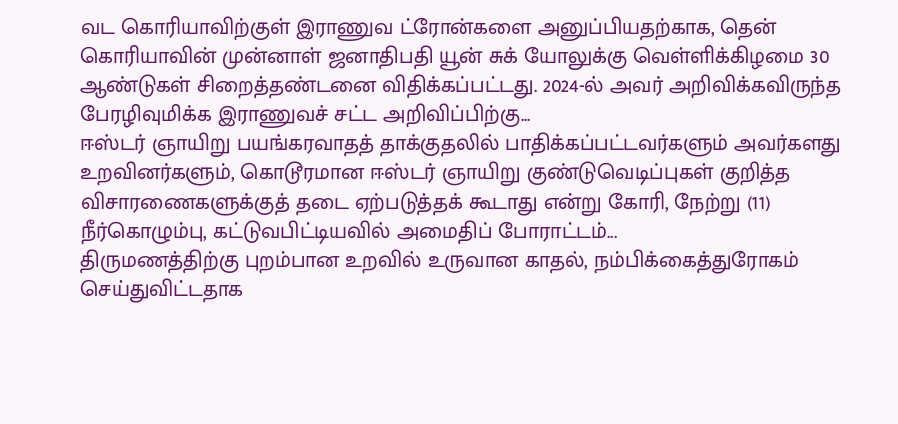வட கொரியாவிற்குள் இராணுவ ட்ரோன்களை அனுப்பியதற்காக, தென் கொரியாவின் முன்னாள் ஜனாதிபதி யூன் சுக் யோலுக்கு வெள்ளிக்கிழமை 30 ஆண்டுகள் சிறைத்தண்டனை விதிக்கப்பட்டது. 2024-ல் அவர் அறிவிக்கவிருந்த பேரழிவுமிக்க இராணுவச் சட்ட அறிவிப்பிற்கு...
ஈஸ்டர் ஞாயிறு பயங்கரவாதத் தாக்குதலில் பாதிக்கப்பட்டவர்களும் அவர்களது உறவினர்களும், கொடூரமான ஈஸ்டர் ஞாயிறு குண்டுவெடிப்புகள் குறித்த விசாரணைகளுக்குத் தடை ஏற்படுத்தக் கூடாது என்று கோரி, நேற்று (11) நீர்கொழும்பு, கட்டுவபிட்டியவில் அமைதிப் போராட்டம்...
திருமணத்திற்கு புறம்பான உறவில் உருவான காதல், நம்பிக்கைத்துரோகம் செய்துவிட்டதாக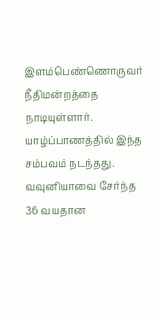இளம்பெண்ணொருவர் நீதிமன்றத்தை நாடியுள்ளார்.
யாழ்ப்பாணத்தில் இந்த சம்பவம் நடந்தது.
வவுனியாவை சேர்ந்த 36 வயதான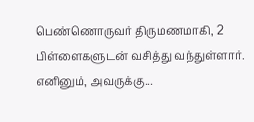பெண்ணொருவர் திருமணமாகி, 2 பிள்ளைகளுடன் வசித்து வந்துள்ளார். எனினும், அவருக்கு...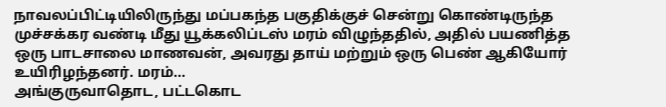நாவலப்பிட்டியிலிருந்து மப்பகந்த பகுதிக்குச் சென்று கொண்டிருந்த முச்சக்கர வண்டி மீது யூக்கலிப்டஸ் மரம் விழுந்ததில், அதில் பயணித்த ஒரு பாடசாலை மாணவன், அவரது தாய் மற்றும் ஒரு பெண் ஆகியோர் உயிரிழந்தனர். மரம்...
அங்குருவாதொட, பட்டகொட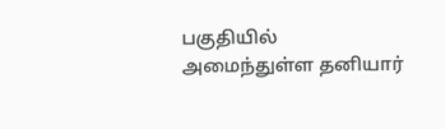பகுதியில் அமைந்துள்ள தனியார்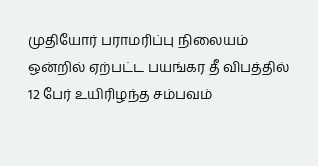முதியோர் பராமரிப்பு நிலையம் ஒன்றில் ஏற்பட்ட பயங்கர தீ விபத்தில் 12 பேர் உயிரிழந்த சம்பவம்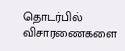தொடர்பில் விசாரணைகளை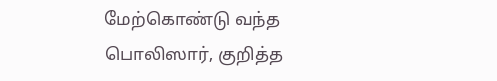மேற்கொண்டு வந்த பொலிஸார், குறித்த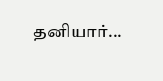தனியார்...